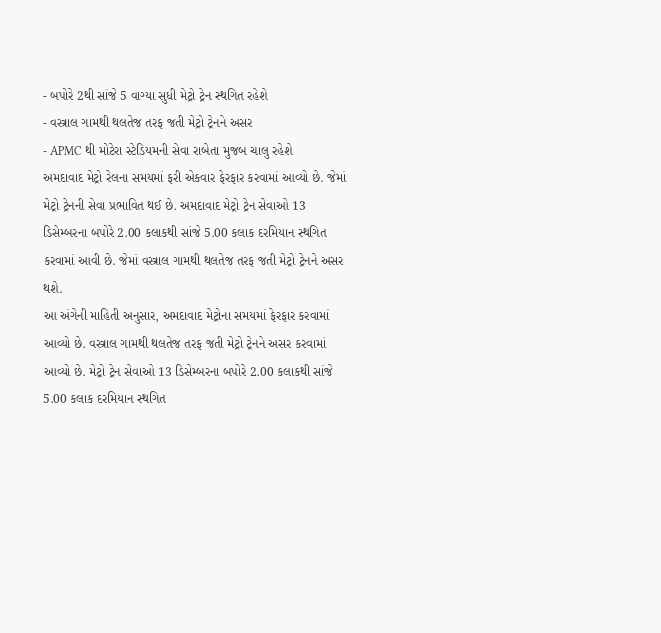- બપોરે 2થી સાંજે 5 વાગ્યા સુધી મેટ્રો ટ્રેન સ્થગિત રહેશે
- વસ્ત્રાલ ગામથી થલતેજ તરફ જતી મેટ્રો ટ્રેનને અસર
- APMC થી મોટેરા સ્ટેડિયમની સેવા રાબેતા મુજબ ચાલુ રહેશે
અમદાવાદ મેટ્રો રેલના સમયમાં ફરી એકવાર ફેરફાર કરવામાં આવ્યો છે. જેમાં મેટ્રો ટ્રેનની સેવા પ્રભાવિત થઈ છે. અમદાવાદ મેટ્રો ટ્રેન સેવાઓ 13 ડિસેમ્બરના બપોરે 2.00 કલાકથી સાંજે 5.00 કલાક દરમિયાન સ્થગિત કરવામાં આવી છે. જેમાં વસ્ત્રાલ ગામથી થલતેજ તરફ જતી મેટ્રો ટ્રેનને અસર થશે.
આ અંગેની માહિતી અનુસાર, અમદાવાદ મેટ્રોના સમયમાં ફેરફાર કરવામાં આવ્યો છે. વસ્ત્રાલ ગામથી થલતેજ તરફ જતી મેટ્રો ટ્રેનને અસર કરવામાં આવ્યો છે. મેટ્રો ટ્રેન સેવાઓ 13 ડિસેમ્બરના બપોરે 2.00 કલાકથી સાંજે 5.00 કલાક દરમિયાન સ્થગિત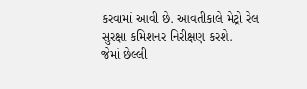કરવામાં આવી છે. આવતીકાલે મેટ્રો રેલ સુરક્ષા કમિશનર નિરીક્ષણ કરશે.
જેમાં છેલ્લી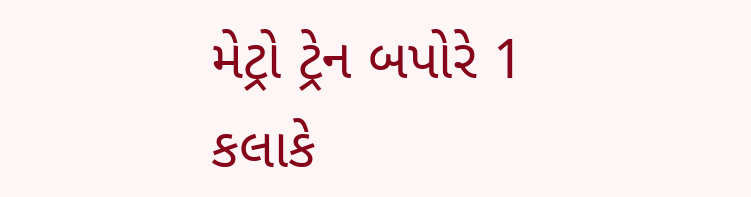મેટ્રો ટ્રેન બપોરે 1 કલાકે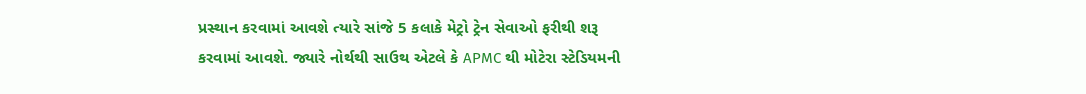પ્રસ્થાન કરવામાં આવશે ત્યારે સાંજે 5 કલાકે મેટ્રો ટ્રેન સેવાઓ ફરીથી શરૂ કરવામાં આવશે. જ્યારે નોર્થથી સાઉથ એટલે કે APMC થી મોટેરા સ્ટેડિયમની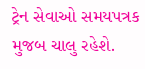ટ્રેન સેવાઓ સમયપત્રક મુજબ ચાલુ રહેશે.